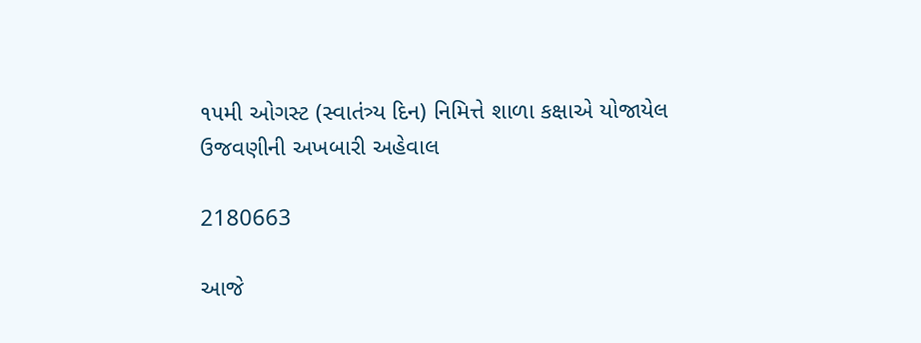૧૫મી ઓગસ્ટ (સ્વાતંત્ર્ય દિન) નિમિત્તે શાળા કક્ષાએ યોજાયેલ ઉજવણીની અખબારી અહેવાલ

2180663

આજે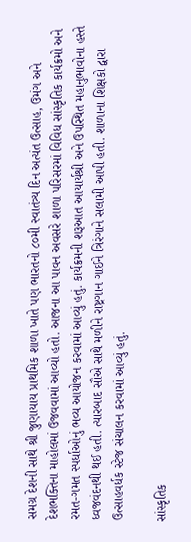સમગ્ર દેશની સાથે શ્રી જુણાયાય પ્રાથમિક શાળા ખાતે પણ ભારતનો ૮૦મી સ્વાતંત્ર્ય દિન અત્યંત ઉત્સાહ, ઉમંગ અને દેશભક્તિના માહોલમાં ઉજવવામાં આવ્યો હતો. આજના આ પાવન અવસરે શાળા પરિસરમાં વિવિધ સાંસ્કૃતિક કાર્યક્રમો અને રમત-ગમત સ્પર્ધાઓનું ભવ્ય આયોજન કરવામાં આવ્યું હતું. કાર્યક્રમની શરૂઆત આયાર્યશ્રી અને ઉપસ્થિત મહાનુભાવોના હસ્તે ધ્વજવંદનથી થઈ હતી. ત્યારબાદ સૌએ સાથે મળીને રાષ્ટ્રગાન ગાઈને ત્રિરંગાને સલામી આપી હતી. શાળાના શિક્ષકો દ્વારા ઉત્સાહવર્ધક સ્ટેજ સંચાલન કરવામાં આવ્યું હતું.

સાંસ્કૃતિક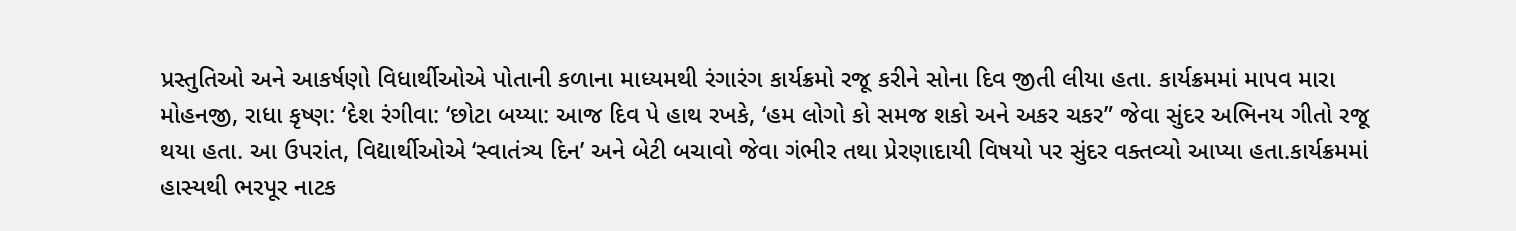પ્રસ્તુતિઓ અને આકર્ષણો વિધાર્થીઓએ પોતાની કળાના માધ્યમથી રંગારંગ કાર્યક્રમો રજૂ કરીને સોના દિવ જીતી લીયા હતા. કાર્યક્રમમાં માપવ મારા મોહનજી, રાધા કૃષ્ણ: ‘દેશ રંગીવા: ‘છોટા બય્યા: આજ દિવ પે હાથ રખકે, ‘હમ લોગો કો સમજ શકો અને અકર ચકર” જેવા સુંદર અભિનય ગીતો રજૂ થયા હતા. આ ઉપરાંત, વિદ્યાર્થીઓએ ‘સ્વાતંત્ર્ય દિન’ અને બેટી બચાવો જેવા ગંભીર તથા પ્રેરણાદાયી વિષયો પર સુંદર વક્તવ્યો આપ્યા હતા.કાર્યક્રમમાં હાસ્યથી ભરપૂર નાટક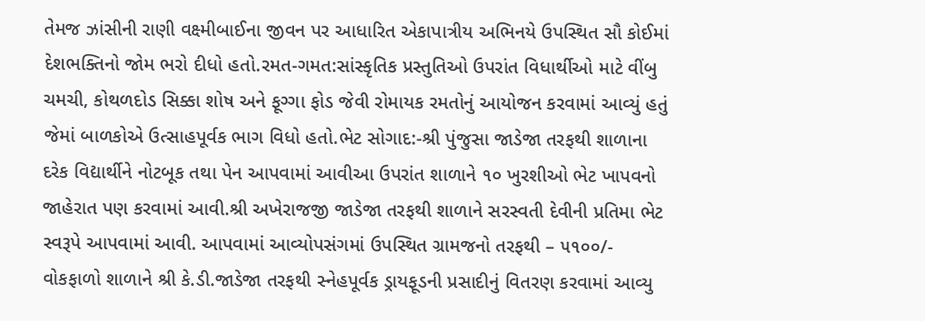તેમજ ઝાંસીની રાણી વક્ષ્મીબાઈના જીવન પર આધારિત એકાપાત્રીય અભિનયે ઉપસ્થિત સૌ કોઈમાં દેશભક્તિનો જોમ ભરો દીધો હતો.રમત-ગમત:સાંસ્કૃતિક પ્રસ્તુતિઓ ઉપરાંત વિધાર્થીઓ માટે વીંબુ ચમચી, કોથળદોડ સિક્કા શોષ અને ફૂગ્ગા ફોડ જેવી રોમાયક રમતોનું આયોજન કરવામાં આવ્યું હતું જેમાં બાળકોએ ઉત્સાહપૂર્વક ભાગ વિધો હતો.ભેટ સોગાદ:-શ્રી પુંજુસા જાડેજા તરફથી શાળાના દરેક વિદ્યાર્થીને નોટબૂક તથા પેન આપવામાં આવીઆ ઉપરાંત શાળાને ૧૦ ખુરશીઓ ભેટ ખાપવનો જાહેરાત પણ કરવામાં આવી.શ્રી અખેરાજજી જાડેજા તરફથી શાળાને સરસ્વતી દેવીની પ્રતિમા ભેટ સ્વરૂપે આપવામાં આવી. આપવામાં આવ્યોપસંગમાં ઉપસ્થિત ગ્રામજનો તરફથી – ૫૧૦૦/- વોકફાળો શાળાને શ્રી કે.ડી.જાડેજા તરફથી સ્નેહપૂર્વક ડ્રાયફૂડની પ્રસાદીનું વિતરણ કરવામાં આવ્યુ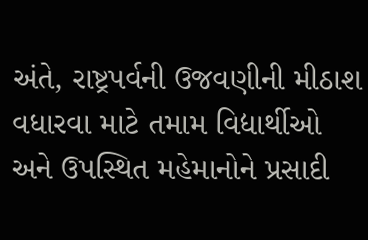અંતે, રાષ્ટ્રપર્વની ઉજવણીની મીઠાશ વધારવા માટે તમામ વિદ્યાર્થીઓ અને ઉપસ્થિત મહેમાનોને પ્રસાદી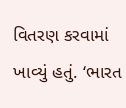વિતરણ કરવામાં ખાવ્યું હતું. ‘ભારત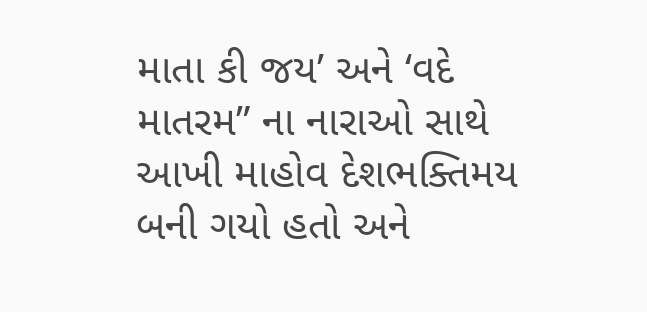માતા કી જય’ અને ‘વદે માતરમ” ના નારાઓ સાથે આખી માહોવ દેશભક્તિમય બની ગયો હતો અને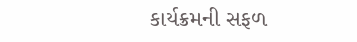કાર્યક્રમની સફળ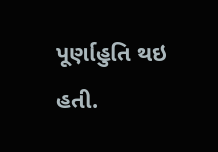પૂર્ણાહુતિ થઇ હતી.